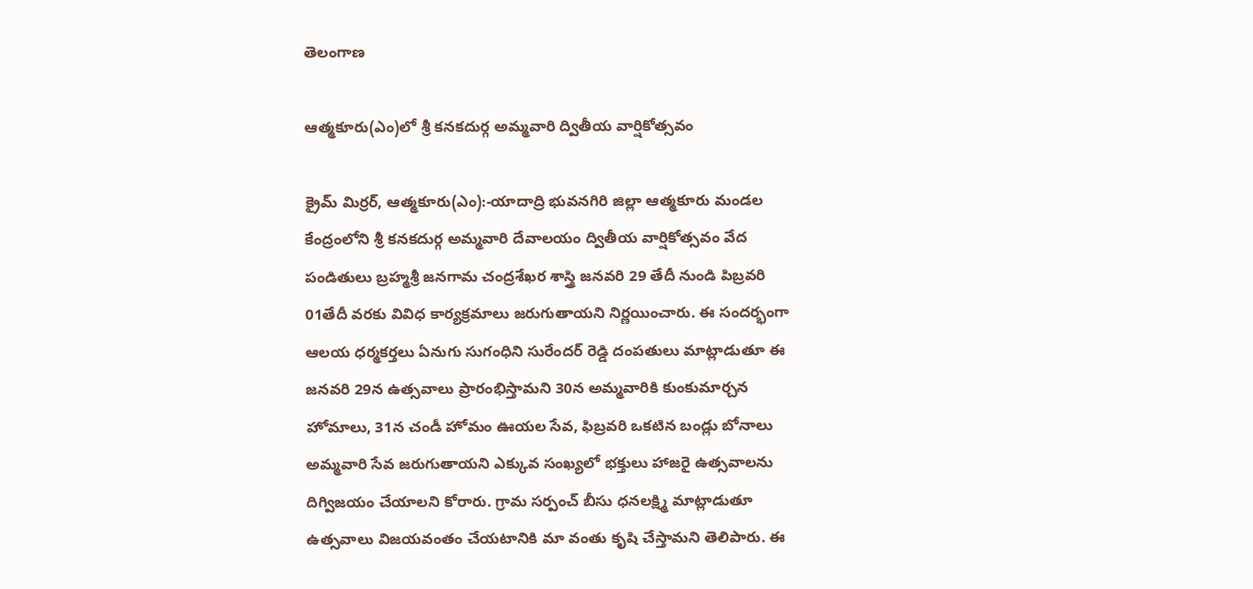తెలంగాణ

ఆత్మకూరు(ఎం)లో శ్రీ కనకదుర్గ అమ్మవారి ద్వితీయ వార్షికోత్సవం

క్రైమ్ మిర్రర్, ఆత్మకూరు(ఎం):-యాదాద్రి భువనగిరి జిల్లా ఆత్మకూరు మండల కేంద్రంలోని శ్రీ కనకదుర్గ అమ్మవారి దేవాలయం ద్వితీయ వార్షికోత్సవం వేద పండితులు బ్రహ్మశ్రీ జనగామ చంద్రశేఖర శాస్త్రి జనవరి 29 తేదీ నుండి పిబ్రవరి 01తేదీ వరకు వివిధ కార్యక్రమాలు జరుగుతాయని నిర్ణయించారు. ఈ సందర్భంగా ఆలయ ధర్మకర్తలు ఏనుగు సుగంధిని సురేందర్ రెడ్డి దంపతులు మాట్లాడుతూ ఈ జనవరి 29న ఉత్సవాలు ప్రారంభిస్తామని 30న అమ్మవారికి కుంకుమార్చన హోమాలు, 31న చండీ హోమం ఊయల సేవ, ఫిబ్రవరి ఒకటిన బండ్లు బోనాలు అమ్మవారి సేవ జరుగుతాయని ఎక్కువ సంఖ్యలో భక్తులు హాజరై ఉత్సవాలను దిగ్విజయం చేయాలని కోరారు. గ్రామ సర్పంచ్ బీసు ధనలక్ష్మి మాట్లాడుతూ ఉత్సవాలు విజయవంతం చేయటానికి మా వంతు కృషి చేస్తామని తెలిపారు. ఈ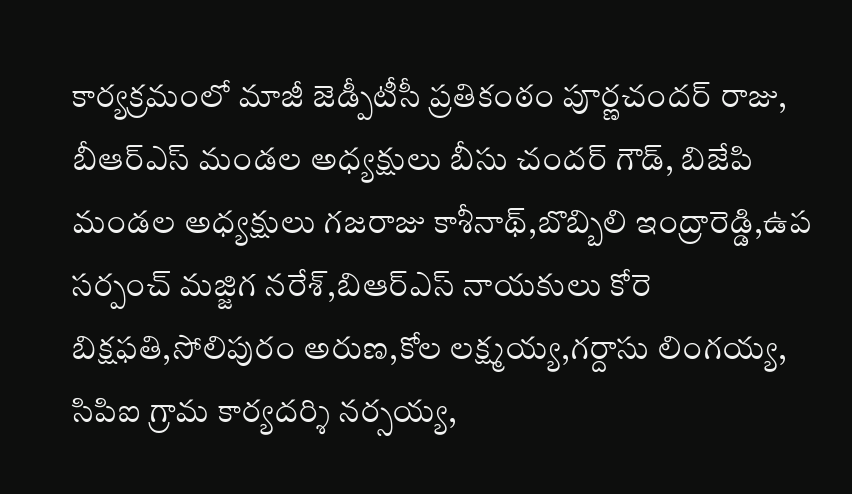కార్యక్రమంలో మాజీ జెడ్పీటీసీ ప్రతికంఠం పూర్ణచందర్ రాజు, బీఆర్ఎస్ మండల అధ్యక్షులు బీసు చందర్ గౌడ్, బిజేపి మండల అధ్యక్షులు గజరాజు కాశీనాథ్,బొబ్బిలి ఇంద్రారెడ్డి,ఉప సర్పంచ్ మజ్జిగ నరేశ్,బిఆర్ఎస్ నాయకులు కోరె బిక్షఫతి,సోలిపురం అరుణ,కోల లక్ష్మయ్య,గర్దాసు లింగయ్య, సిపిఐ గ్రామ కార్యదర్శి నర్సయ్య,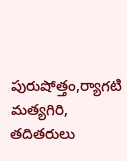పురుషోత్తం,ర్యాగటి మత్యగిరి, తదితరులు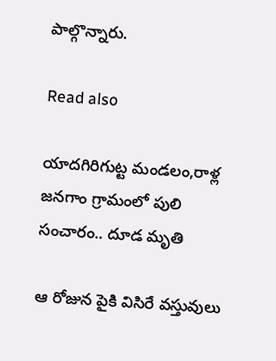పాల్గొన్నారు.

Read also

యాదగిరిగుట్ట మండలం,రాళ్ల జనగాం గ్రామంలో పులి సంచారం.. దూడ మృతి

ఆ రోజున పైకి విసిరే వస్తువులు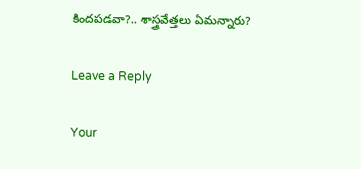కిందపడవా?.. శాస్త్రవేత్తలు ఏమన్నారు?

Leave a Reply

Your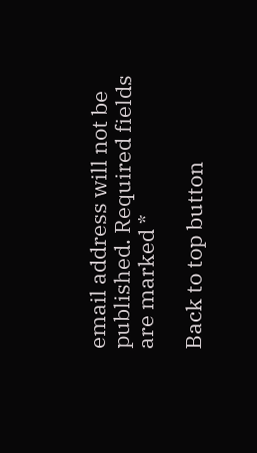email address will not be published. Required fields are marked *

Back to top button